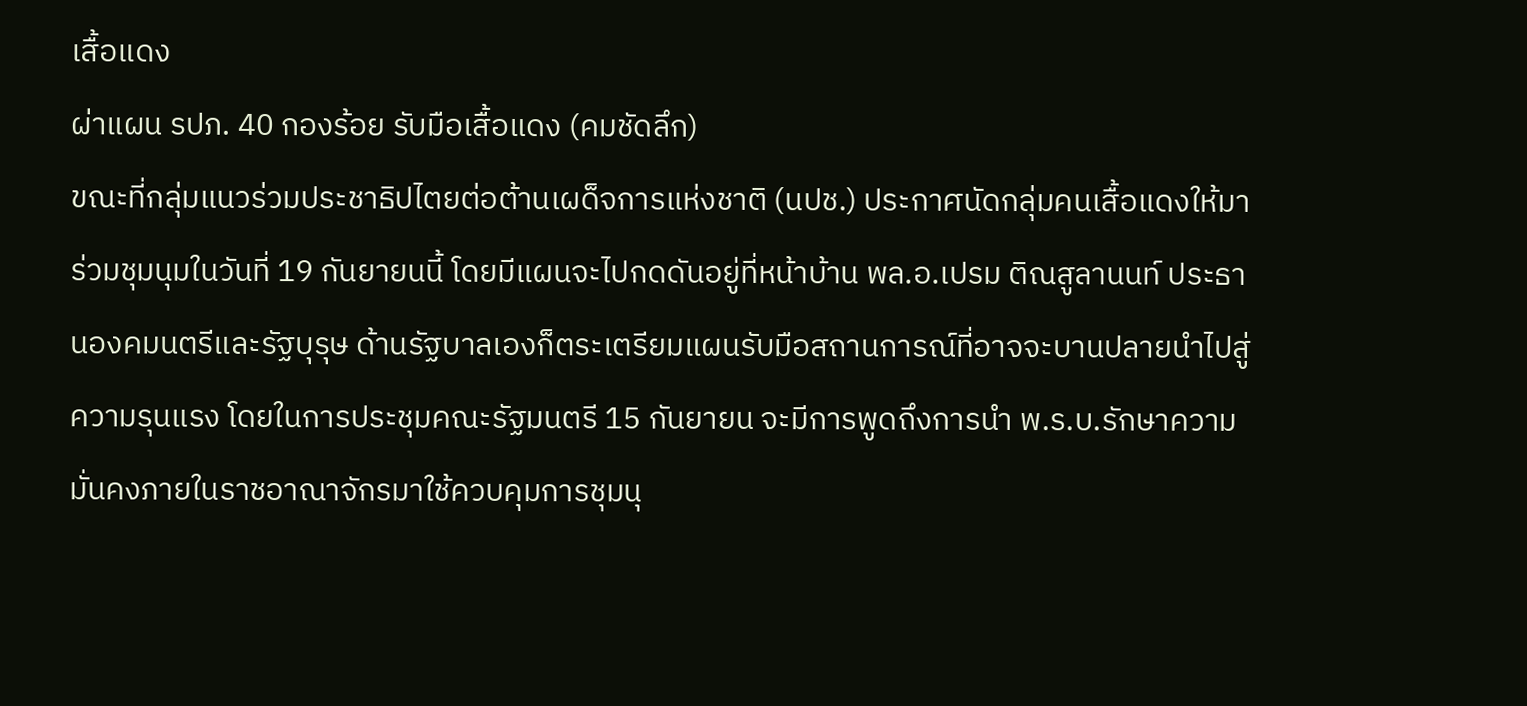เสื้อแดง
ผ่าแผน รปภ. 40 กองร้อย รับมือเสื้อแดง (คมชัดลึก)
ขณะที่กลุ่มแนวร่วมประชาธิปไตยต่อต้านเผด็จการแห่งชาติ (นปช.) ประกาศนัดกลุ่มคนเสื้อแดงให้มาร่วมชุมนุมในวันที่ 19 กันยายนนี้ โดยมีแผนจะไปกดดันอยู่ที่หน้าบ้าน พล.อ.เปรม ติณสูลานนท์ ประธานองคมนตรีและรัฐบุรุษ ด้านรัฐบาลเองก็ตระเตรียมแผนรับมือสถานการณ์ที่อาจจะบานปลายนำไปสู่ความรุนแรง โดยในการประชุมคณะรัฐมนตรี 15 กันยายน จะมีการพูดถึงการนำ พ.ร.บ.รักษาความมั่นคงภายในราชอาณาจักรมาใช้ควบคุมการชุมนุ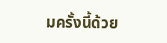มครั้งนี้ด้วย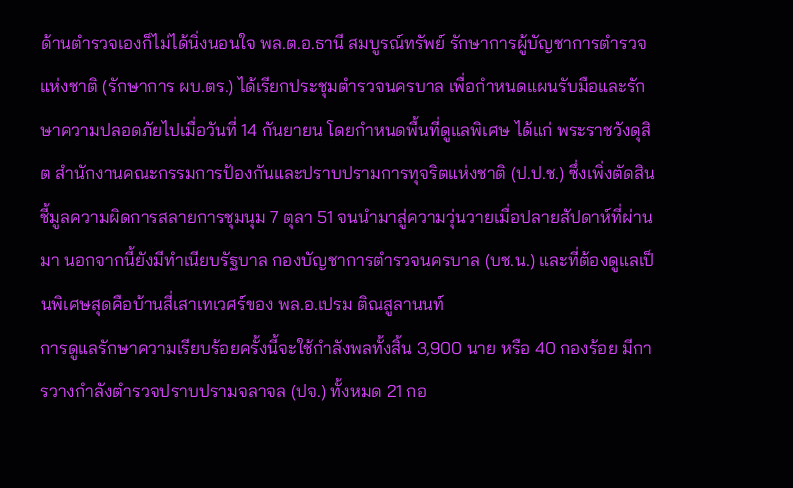ด้านตำรวจเองก็ไม่ได้นิ่งนอนใจ พล.ต.อ.ธานี สมบูรณ์ทรัพย์ รักษาการผู้บัญชาการตำรวจแห่งชาติ (รักษาการ ผบ.ตร.) ได้เรียกประชุมตำรวจนครบาล เพื่อกำหนดแผนรับมือและรักษาความปลอดภัยไปเมื่อวันที่ 14 กันยายน โดยกำหนดพื้นที่ดูแลพิเศษ ได้แก่ พระราชวังดุสิต สำนักงานคณะกรรมการป้องกันและปราบปรามการทุจริตแห่งชาติ (ป.ป.ช.) ซึ่งเพิ่งตัดสินชี้มูลความผิดการสลายการชุมนุม 7 ตุลา 51 จนนำมาสู่ความวุ่นวายเมื่อปลายสัปดาห์ที่ผ่านมา นอกจากนี้ยังมีทำเนียบรัฐบาล กองบัญชาการตำรวจนครบาล (บช.น.) และที่ต้องดูแลเป็นพิเศษสุดคือบ้านสี่เสาเทเวศร์ของ พล.อ.เปรม ติณสูลานนท์
การดูแลรักษาความเรียบร้อยครั้งนี้จะใช้กำลังพลทั้งสิ้น 3,900 นาย หรือ 40 กองร้อย มีการวางกำลังตำรวจปราบปรามจลาจล (ปจ.) ทั้งหมด 21 กอ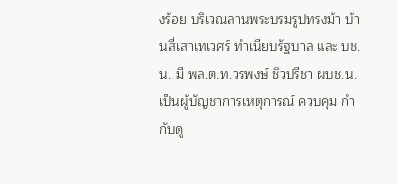งร้อย บริเวณลานพระบรมรูปทรงม้า บ้านสี่เสาเทเวศร์ ทำเนียบรัฐบาล และ บช.น. มี พล.ต.ท.วรพงษ์ ชิวปรีชา ผบช.น. เป็นผู้บัญชาการเหตุการณ์ ควบคุม กำกับดู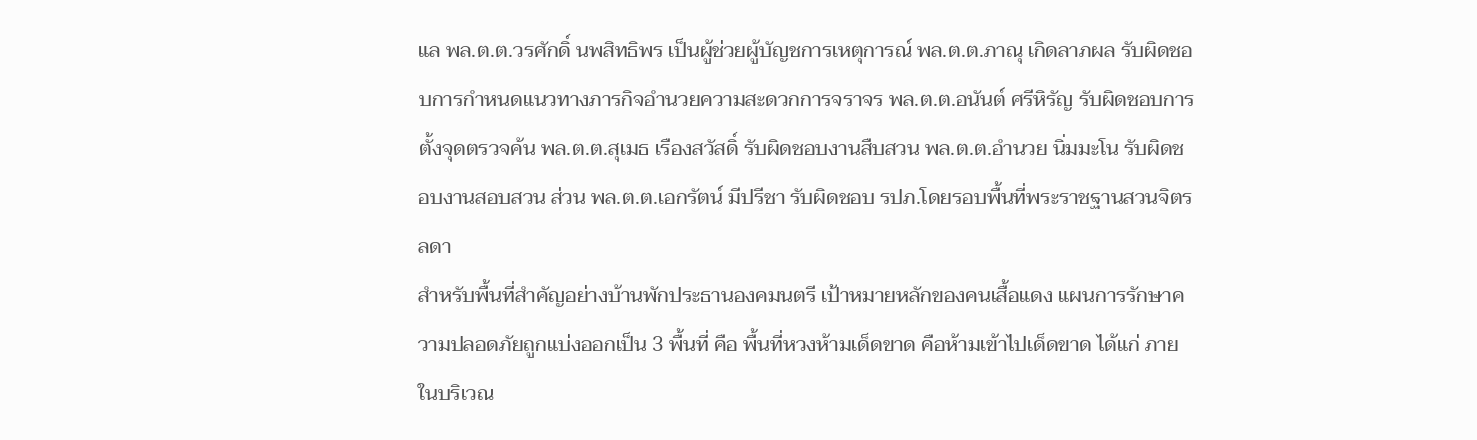แล พล.ต.ต.วรศักดิ์ นพสิทธิพร เป็นผู้ช่วยผู้บัญชการเหตุการณ์ พล.ต.ต.ภาณุ เกิดลาภผล รับผิดชอบการกำหนดแนวทางภารกิจอำนวยความสะดวกการจราจร พล.ต.ต.อนันต์ ศรีหิรัญ รับผิดชอบการตั้งจุดตรวจค้น พล.ต.ต.สุเมธ เรืองสวัสดิ์ รับผิดชอบงานสืบสวน พล.ต.ต.อำนวย นิ่มมะโน รับผิดชอบงานสอบสวน ส่วน พล.ต.ต.เอกรัตน์ มีปรีชา รับผิดชอบ รปภ.โดยรอบพื้นที่พระราชฐานสวนจิตรลดา
สำหรับพื้นที่สำคัญอย่างบ้านพักประธานองคมนตรี เป้าหมายหลักของคนเสื้อแดง แผนการรักษาความปลอดภัยถูกแบ่งออกเป็น 3 พื้นที่ คือ พื้นที่หวงห้ามเด็ดขาด คือห้ามเข้าไปเด็ดขาด ได้แก่ ภายในบริเวณ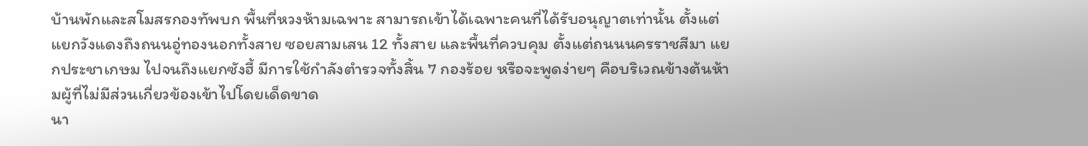บ้านพักและสโมสรกองทัพบก พื้นที่หวงห้ามเฉพาะ สามารถเข้าได้เฉพาะคนที่ได้รับอนุญาตเท่านั้น ตั้งแต่แยกวังแดงถึงถนนอู่ทองนอกทั้งสาย ซอยสามเสน 12 ทั้งสาย และพื้นที่ควบคุม ตั้งแต่ถนนนครราชสีมา แยกประชาเกษม ไปจนถึงแยกซังฮี้ มีการใช้กำลังตำรวจทั้งสิ้น 7 กองร้อย หรือจะพูดง่ายๆ คือบริเวณข้างต้นห้ามผู้ที่ไม่มีส่วนเกี่ยวข้องเข้าไปโดยเด็ดขาด
นา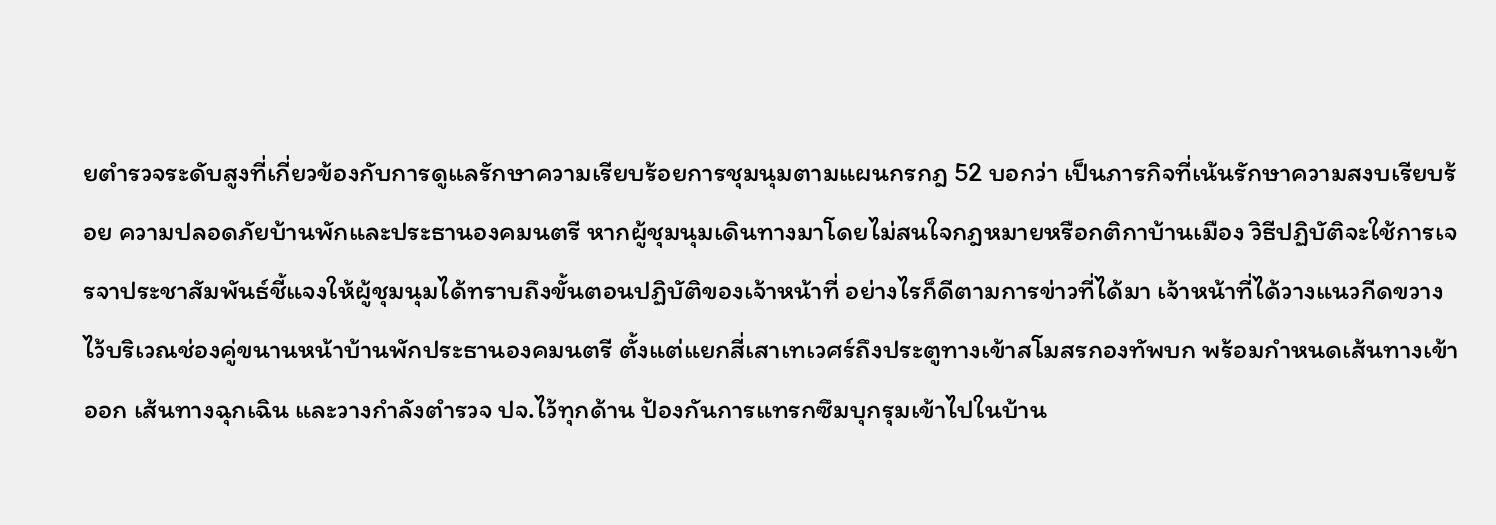ยตำรวจระดับสูงที่เกี่ยวข้องกับการดูแลรักษาความเรียบร้อยการชุมนุมตามแผนกรกฎ 52 บอกว่า เป็นภารกิจที่เน้นรักษาความสงบเรียบร้อย ความปลอดภัยบ้านพักและประธานองคมนตรี หากผู้ชุมนุมเดินทางมาโดยไม่สนใจกฎหมายหรือกติกาบ้านเมือง วิธีปฏิบัติจะใช้การเจรจาประชาสัมพันธ์ชี้แจงให้ผู้ชุมนุมได้ทราบถึงขั้นตอนปฏิบัติของเจ้าหน้าที่ อย่างไรก็ดีตามการข่าวที่ได้มา เจ้าหน้าที่ได้วางแนวกีดขวางไว้บริเวณช่องคู่ขนานหน้าบ้านพักประธานองคมนตรี ตั้งแต่แยกสี่เสาเทเวศร์ถึงประตูทางเข้าสโมสรกองทัพบก พร้อมกำหนดเส้นทางเข้าออก เส้นทางฉุกเฉิน และวางกำลังตำรวจ ปจ.ไว้ทุกด้าน ป้องกันการแทรกซึมบุกรุมเข้าไปในบ้าน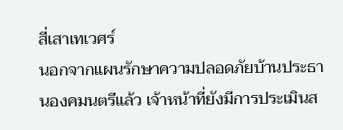สี่เสาเทเวศร์
นอกจากแผนรักษาความปลอดภัยบ้านประธานองคมนตรีแล้ว เจ้าหน้าที่ยังมีการประเมินส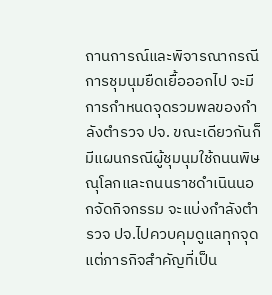ถานการณ์และพิจารณากรณีการชุมนุมยืดเยื้อออกไป จะมีการกำหนดจุดรวมพลของกำลังตำรวจ ปจ. ขณะเดียวกันก็มีแผนกรณีผู้ชุมนุมใช้ถนนพิษณุโลกและถนนราชดำเนินนอกจัดกิจกรรม จะแบ่งกำลังตำรวจ ปจ.ไปควบคุมดูแลทุกจุด แต่ภารกิจสำคัญที่เป็น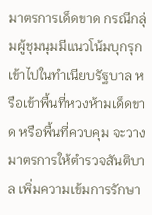มาตรการเด็ดขาด กรณีกลุ่มผู้ชุมนุมมีแนวโน้มบุกรุกเข้าไปในทำเนียบรัฐบาล หรือเข้าพื้นที่หวงห้ามเด็ดขาด หรือพื้นที่ควบคุม จะวางมาตรการให้ตำรวจสันติบาล เพิ่มความเข้มการรักษา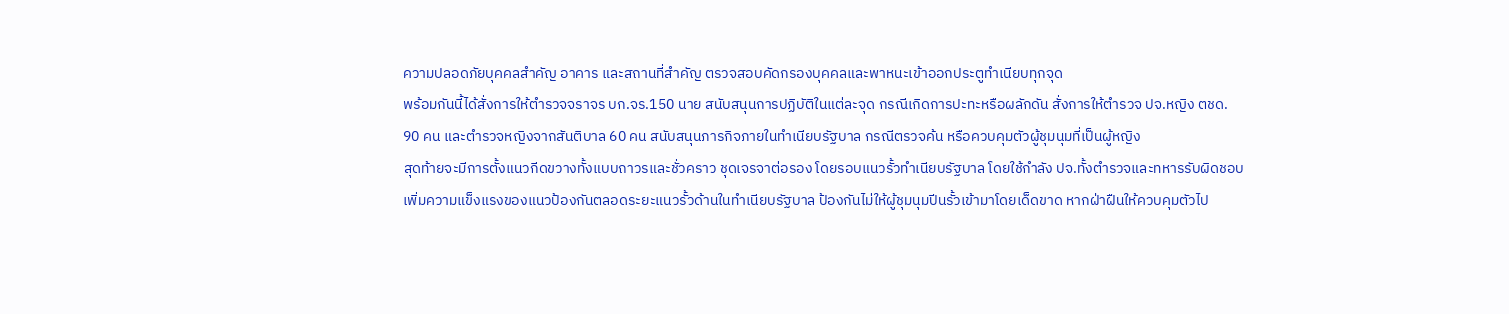ความปลอดภัยบุคคลสำคัญ อาคาร และสถานที่สำคัญ ตรวจสอบคัดกรองบุคคลและพาหนะเข้าออกประตูทำเนียบทุกจุด
พร้อมกันนี้ได้สั่งการให้ตำรวจจราจร บก.จร.150 นาย สนับสนุนการปฏิบัติในแต่ละจุด กรณีเกิดการปะทะหรือผลักดัน สั่งการให้ตำรวจ ปจ.หญิง ตชด. 90 คน และตำรวจหญิงจากสันติบาล 60 คน สนับสนุนภารกิจภายในทำเนียบรัฐบาล กรณีตรวจค้น หรือควบคุมตัวผู้ชุมนุมที่เป็นผู้หญิง
สุดท้ายจะมีการตั้งแนวกีดขวางทั้งแบบถาวรและชั่วคราว ชุดเจรจาต่อรอง โดยรอบแนวรั้วทำเนียบรัฐบาล โดยใช้กำลัง ปจ.ทั้งตำรวจและทหารรับผิดชอบเพิ่มความแข็งแรงของแนวป้องกันตลอดระยะแนวรั้วด้านในทำเนียบรัฐบาล ป้องกันไม่ให้ผู้ชุมนุมปีนรั้วเข้ามาโดยเด็ดขาด หากฝ่าฝืนให้ควบคุมตัวไป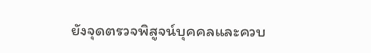ยังจุดตรวจพิสูจน์บุคคลและควบ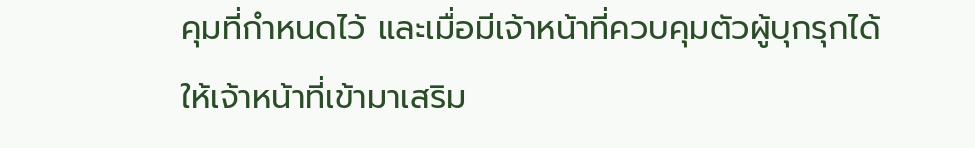คุมที่กำหนดไว้ และเมื่อมีเจ้าหน้าที่ควบคุมตัวผู้บุกรุกได้ ให้เจ้าหน้าที่เข้ามาเสริม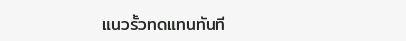แนวรั้วทดแทนทันที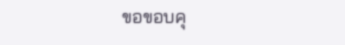ขอขอบคุ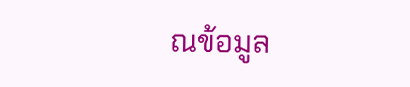ณข้อมูล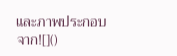และภาพประกอบจาก![]()